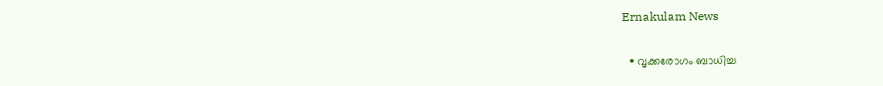Ernakulam News

  • വൃക്കരോഗം ബാധിച്ച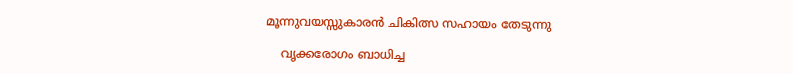മൂന്നുവയസ്സുകാരൻ ചികിത്സ സഹായം തേടുന്നു

    വൃക്കരോഗം ബാധിച്ച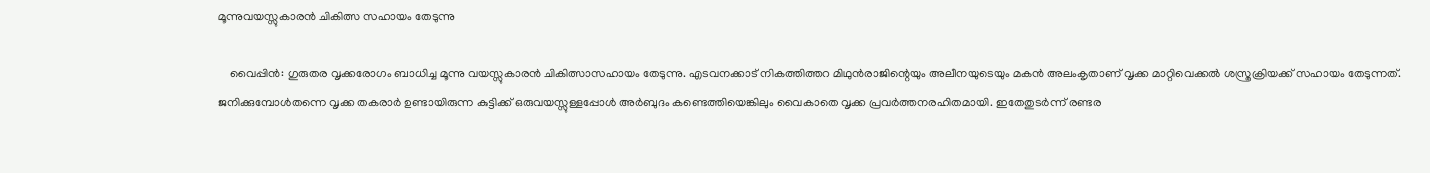മൂന്നുവയസ്സുകാരൻ ചികിത്സ സഹായം തേടുന്നു

    വൈപ്പിൻ: ഗുരുതര വൃക്കരോഗം ബാധിച്ച മൂന്നു വയസ്സുകാരൻ ചികിത്സാസഹായം തേടുന്നു. എടവനക്കാട് നികത്തിത്തറ മിഥുൻരാജിന്റെയും അലീനയുടെയും മകൻ അലംകൃതാണ് വൃക്ക മാറ്റിവെക്കൽ ശസ്ത്രക്രിയക്ക് സഹായം തേടുന്നത്. ജനിക്കുമ്പോൾതന്നെ വൃക്ക തകരാർ ഉണ്ടായിരുന്ന കുട്ടിക്ക് ഒരുവയസ്സുള്ളപ്പോൾ അർബുദം കണ്ടെത്തിയെങ്കിലും വൈകാതെ വൃക്ക പ്രവർത്തനരഹിതമായി. ഇതേതുടർന്ന് രണ്ടര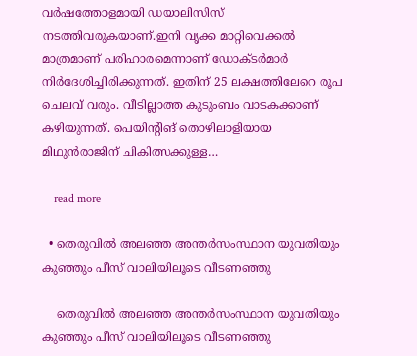വർഷത്തോളമായി ഡയാലിസിസ് നടത്തിവരുകയാണ്.ഇനി വൃക്ക മാറ്റിവെക്കൽ മാത്രമാണ് പരിഹാരമെന്നാണ് ഡോക്ടർമാർ നിർദേശിച്ചിരിക്കുന്നത്. ഇതിന് 25 ലക്ഷത്തിലേറെ രൂപ ചെലവ് വരും. വീടില്ലാത്ത കുടുംബം വാടകക്കാണ് കഴിയുന്നത്. പെയിന്റിങ് തൊഴിലാളിയായ മിഥുൻരാജിന് ചികിത്സക്കുള്ള…

    read more

  • തെരുവിൽ അലഞ്ഞ അന്തർസംസ്ഥാന യുവതിയും കുഞ്ഞും പീസ് വാലിയിലൂടെ വീടണഞ്ഞു

    തെരുവിൽ അലഞ്ഞ അന്തർസംസ്ഥാന യുവതിയും കുഞ്ഞും പീസ് വാലിയിലൂടെ വീടണഞ്ഞു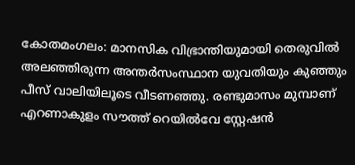കോതമംഗലം: മാനസിക വിഭ്രാന്തിയുമായി തെരുവിൽ അലഞ്ഞിരുന്ന അന്തർസംസ്ഥാന യുവതിയും കുഞ്ഞും പീസ് വാലിയിലൂടെ വീടണഞ്ഞു. രണ്ടുമാസം മുമ്പാണ് എറണാകുളം സൗത്ത് റെയിൽവേ സ്റ്റേഷൻ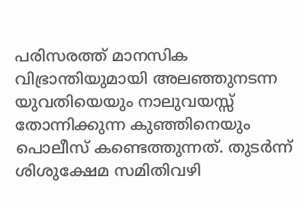പരിസരത്ത് മാനസിക വിഭ്രാന്തിയുമായി അലഞ്ഞുനടന്ന യുവതിയെയും നാലുവയസ്സ് തോന്നിക്കുന്ന കുഞ്ഞിനെയും പൊലീസ് കണ്ടെത്തുന്നത്. തുടർന്ന് ശിശുക്ഷേമ സമിതിവഴി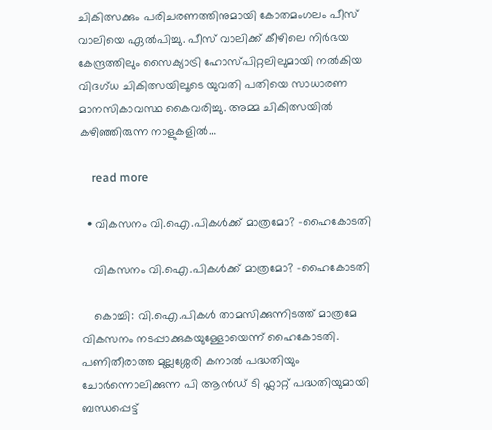ചികിത്സക്കും പരിചരണത്തിനുമായി കോതമംഗലം പീസ് വാലിയെ ഏൽപിച്ചു. പീസ് വാലിക്ക് കീഴിലെ നിർഭയ കേന്ദ്രത്തിലും സൈക്യാട്രി ഹോസ്പിറ്റലിലുമായി നൽകിയ വിദഗ്ധ ചികിത്സയിലൂടെ യുവതി പതിയെ സാധാരണ മാനസികാവസ്ഥ കൈവരിച്ചു. അമ്മ ചികിത്സയിൽ കഴിഞ്ഞിരുന്ന നാളുകളിൽ…

    read more

  • വികസനം വി.ഐ.പികൾക്ക് മാത്രമോ? -ഹൈകോടതി

    വികസനം വി.ഐ.പികൾക്ക് മാത്രമോ? -ഹൈകോടതി

    കൊച്ചി: വി.ഐ.പികൾ താമസിക്കുന്നിടത്ത് മാത്രമേ വികസനം നടപ്പാക്കുകയുള്ളോയെന്ന് ഹൈകോടതി. പണിതീരാത്ത മുല്ലശ്ശേരി കനാൽ പദ്ധതിയും ചോർന്നൊലിക്കുന്ന പി ആൻഡ് ടി ഫ്ലാറ്റ് പദ്ധതിയുമായി ബന്ധപ്പെട്ട്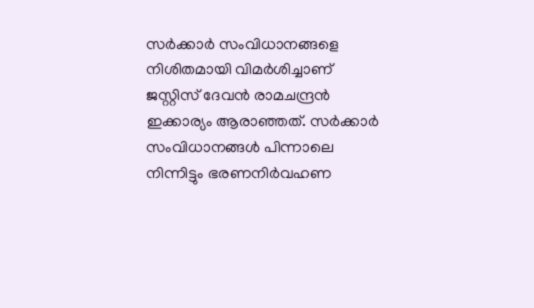സർക്കാ‌ർ സംവിധാനങ്ങളെ നിശിതമായി വിമർശിച്ചാണ് ജസ്റ്റിസ് ദേവൻ രാമചന്ദ്രൻ ഇക്കാര്യം ആരാഞ്ഞത്. സ‌ർക്കാർ സംവിധാനങ്ങൾ പിന്നാലെ നിന്നിട്ടും ഭരണനിർവഹണ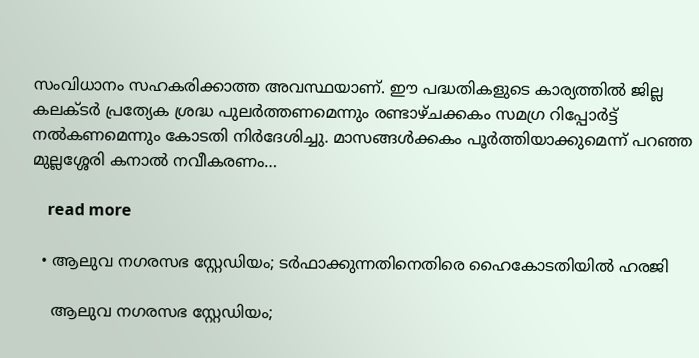സംവിധാനം സഹകരിക്കാത്ത അവസ്ഥയാണ്. ഈ പദ്ധതികളുടെ കാര്യത്തിൽ ജില്ല കലക്ടർ പ്രത്യേക ശ്രദ്ധ പുലർത്തണമെന്നും രണ്ടാഴ്ചക്കകം സമഗ്ര റിപ്പോർട്ട് നൽകണമെന്നും കോടതി നിർദേശിച്ചു. മാസങ്ങൾക്കകം പൂർത്തിയാക്കുമെന്ന് പറഞ്ഞ മുല്ലശ്ശേരി കനാൽ നവീകരണം…

    read more

  • ആലുവ നഗരസഭ സ്റ്റേഡിയം; ടർഫാക്കുന്നതിനെതിരെ ഹൈകോടതിയിൽ ഹരജി

    ആലുവ നഗരസഭ സ്റ്റേഡിയം;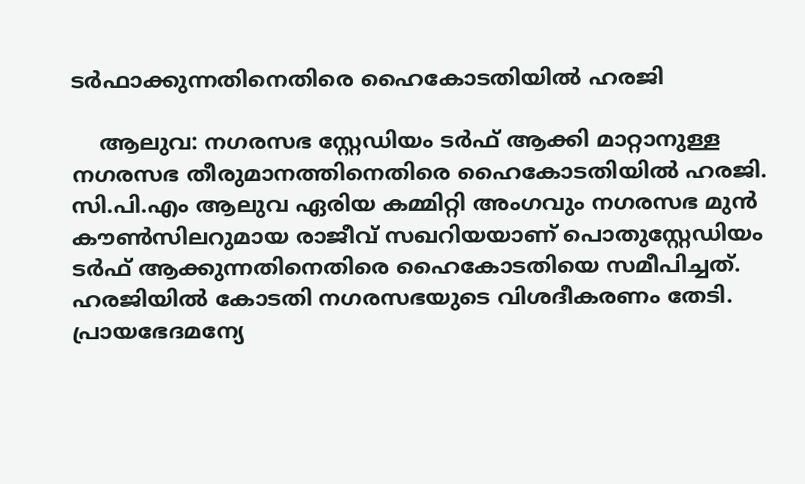ടർഫാക്കുന്നതിനെതിരെ ഹൈകോടതിയിൽ ഹരജി

    ആലുവ: നഗരസഭ സ്റ്റേഡിയം ടർഫ് ആക്കി മാറ്റാനുള്ള നഗരസഭ തീരുമാനത്തിനെതിരെ ഹൈകോടതിയിൽ ഹരജി. സി.പി.എം ആലുവ ഏരിയ കമ്മിറ്റി അംഗവും നഗരസഭ മുൻ കൗൺസിലറുമായ രാജീവ് സഖറിയയാണ് പൊതുസ്റ്റേഡിയം ടർഫ് ആക്കുന്നതിനെതിരെ ഹൈകോടതിയെ സമീപിച്ചത്. ഹരജിയിൽ കോടതി നഗരസഭയുടെ വിശദീകരണം തേടി. പ്രായഭേദമന്യേ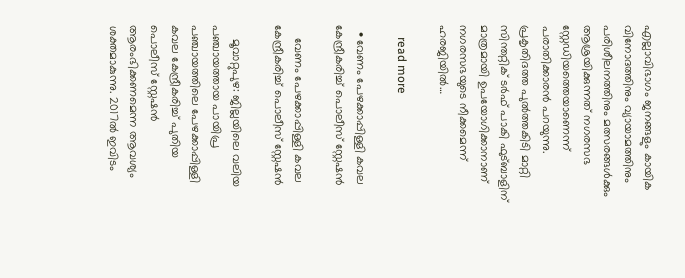എല്ലാവിഭാഗം ജനങ്ങളും കായിക വിനോദത്തിനും വ്യായാമത്തിനും പരിശീലനത്തിനും മത്സരങ്ങൾക്കും ആശ്രയിക്കുന്നത് നഗരസഭ സ്റ്റേഡിയത്തെയാണെന്ന് പരാതിക്കാരൻ പറയുന്നു. പ്രകൃതിദത്ത പുൽത്തകിടി മാറ്റി സിന്തറ്റിക് ടർഫ് പാകി ഫുട്‌ബാളിന് മാത്രമായി ഉപയോഗിക്കാനാണ് നഗരസഭയുടെ നീക്കമെന്ന് ഹരജിയിൽ…

    read more

  • വേണം പേഴക്കാപ്പിള്ളി കവല കേന്ദ്രീകരിച്ച് പൊലീസ് സ്റ്റേഷൻ

    വേണം പേഴക്കാപ്പിള്ളി കവല കേന്ദ്രീകരിച്ച് പൊലീസ് സ്റ്റേഷൻ

    മൂവാറ്റുപുഴ: ജില്ലയിലെ വലിയ പഞ്ചായത്തായ പായിപ്ര പഞ്ചായത്തിലെ പേഴക്കാപ്പിള്ളി കവല കേന്ദ്രീകരിച്ച് പുതിയ പൊലീസ് സ്റ്റേഷൻ ആരംഭിക്കണമെന്ന ആവശ്യം ശക്തമാകുന്നു. 2017ൽ ഇവിടം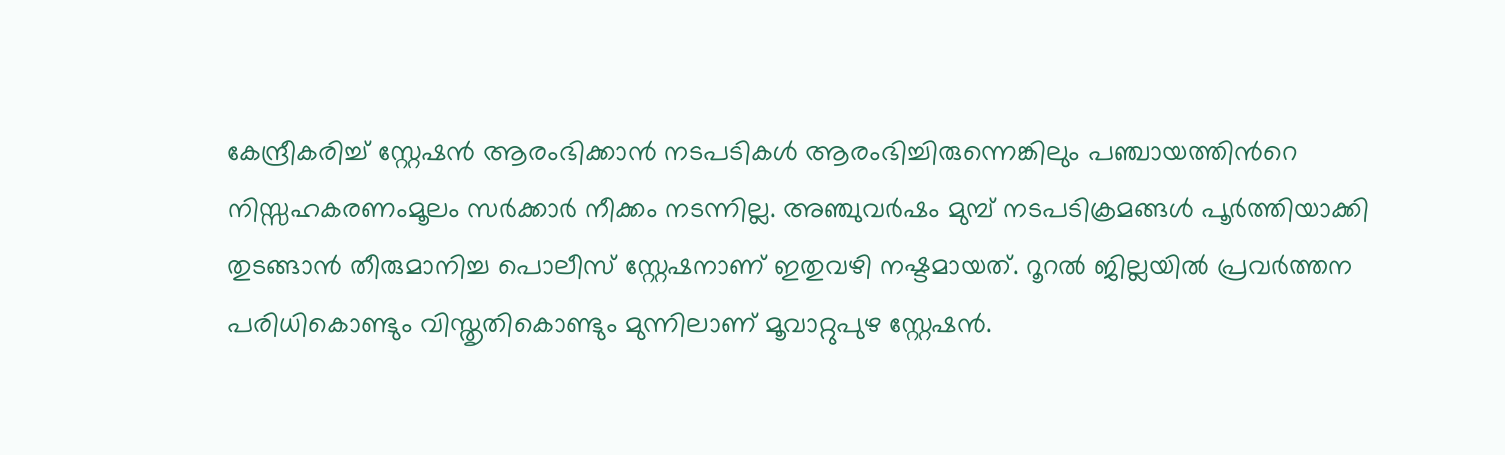കേന്ദ്രീകരിച്ച് സ്റ്റേഷൻ ആരംഭിക്കാൻ നടപടികൾ ആരംഭിച്ചിരുന്നെങ്കിലും പഞ്ചായത്തിന്‍റെ നിസ്സഹകരണംമൂലം സർക്കാർ നീക്കം നടന്നില്ല. അഞ്ചുവർഷം മുമ്പ് നടപടിക്രമങ്ങൾ പൂർത്തിയാക്കി തുടങ്ങാൻ തീരുമാനിച്ച പൊലീസ് സ്റ്റേഷനാണ് ഇതുവഴി നഷ്ടമായത്. റൂറല്‍ ജില്ലയില്‍ പ്രവര്‍ത്തന പരിധികൊണ്ടും വിസ്തൃതികൊണ്ടും മുന്നിലാണ് മൂവാറ്റുപുഴ സ്റ്റേഷൻ.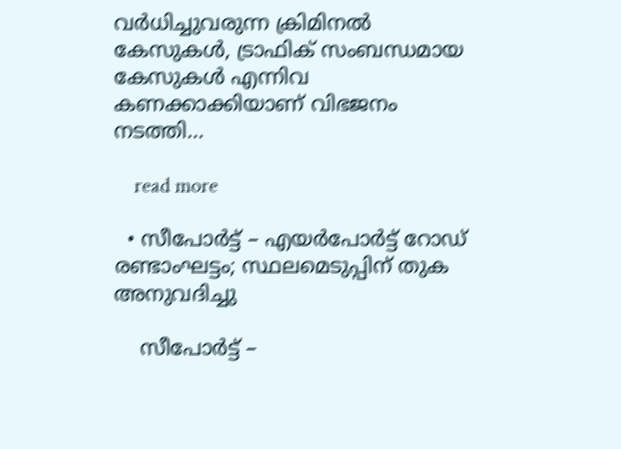വര്‍ധിച്ചുവരുന്ന ക്രിമിനല്‍ കേസുകള്‍, ട്രാഫിക് സംബന്ധമായ കേസുകള്‍ എന്നിവ കണക്കാക്കിയാണ് വിഭജനം നടത്തി…

    read more

  • സീപോർട്ട് – എയർപോർട്ട് റോഡ് രണ്ടാംഘട്ടം; സ്ഥലമെടുപ്പിന് തുക അനുവദിച്ചു

    സീപോർട്ട് –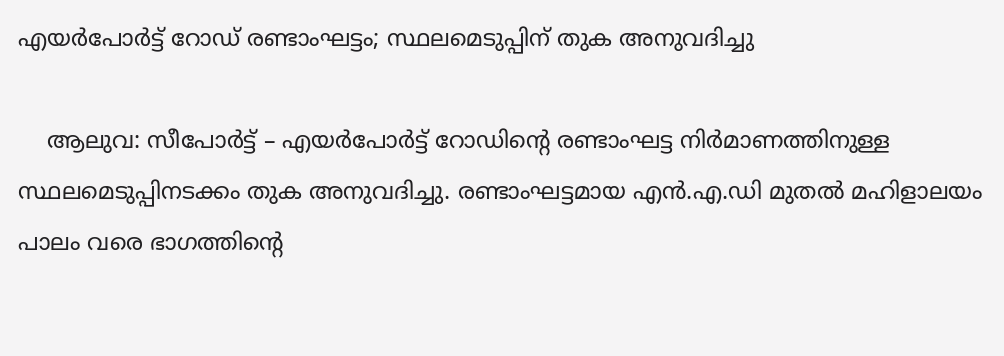എയർപോർട്ട് റോഡ് രണ്ടാംഘട്ടം; സ്ഥലമെടുപ്പിന് തുക അനുവദിച്ചു

    ആലുവ: സീപോർട്ട് – എയർപോർട്ട് റോഡിന്‍റെ രണ്ടാംഘട്ട നിർമാണത്തിനുള്ള സ്ഥലമെടുപ്പിനടക്കം തുക അനുവദിച്ചു. രണ്ടാംഘട്ടമായ എൻ.എ.ഡി മുതൽ മഹിളാലയം പാലം വരെ ഭാഗത്തിന്‍റെ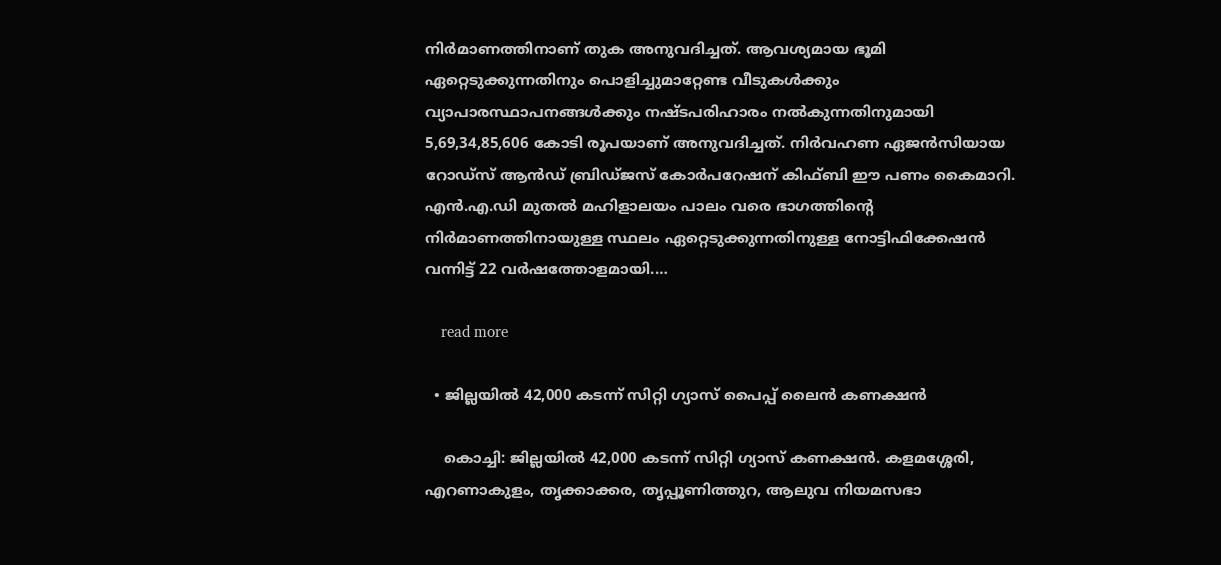നിർമാണത്തിനാണ് തുക അനുവദിച്ചത്. ആവശ്യമായ ഭൂമി ഏറ്റെടുക്കുന്നതിനും പൊളിച്ചുമാറ്റേണ്ട വീടുകൾക്കും വ്യാപാരസ്ഥാപനങ്ങൾക്കും നഷ്ടപരിഹാരം നൽകുന്നതിനുമായി 5,69,34,85,606 കോടി രൂപയാണ് അനുവദിച്ചത്. നിർവഹണ ഏജൻസിയായ റോഡ്സ് ആൻഡ് ബ്രിഡ്ജസ് കോർപറേഷന് കിഫ്‌ബി ഈ പണം കൈമാറി. എൻ.എ.ഡി മുതൽ മഹിളാലയം പാലം വരെ ഭാഗത്തിന്‍റെ നിർമാണത്തിനായുള്ള സ്ഥലം ഏറ്റെടുക്കുന്നതിനുള്ള നോട്ടിഫിക്കേഷൻ വന്നിട്ട് 22 വർഷത്തോളമായി.…

    read more

  • ജില്ലയിൽ 42,000 കടന്ന് സിറ്റി ഗ്യാസ് പൈപ്പ് ലൈൻ കണക്ഷൻ

    കൊച്ചി: ജില്ലയിൽ 42,000 കടന്ന് സിറ്റി ഗ്യാസ് കണക്ഷൻ. കളമശ്ശേരി, എറണാകുളം, തൃക്കാക്കര, തൃപ്പൂണിത്തുറ, ആലുവ നിയമസഭാ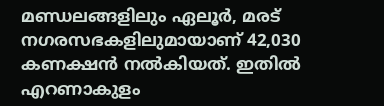മണ്ഡലങ്ങളിലും ഏലൂർ, മരട് നഗരസഭകളിലുമായാണ് 42,030 കണക്ഷൻ നൽകിയത്. ഇതിൽ എറണാകുളം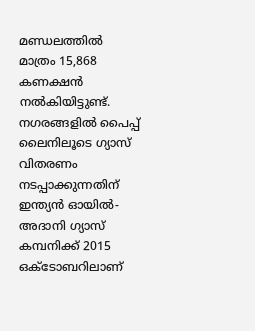മണ്ഡലത്തിൽ മാത്രം 15,868 കണക്ഷൻ നൽകിയിട്ടുണ്ട്. നഗരങ്ങളിൽ പൈപ്പ് ലൈനിലൂടെ ഗ്യാസ് വിതരണം നടപ്പാക്കുന്നതിന് ഇന്ത്യൻ ഓയിൽ-അദാനി ഗ്യാസ് കമ്പനിക്ക് 2015 ഒക്ടോബറിലാണ്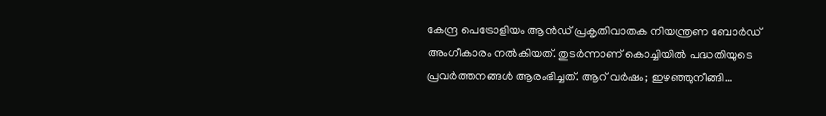കേന്ദ്ര പെട്രോളിയം ആൻഡ് പ്രകൃതിവാതക നിയന്ത്രണ ബോർഡ് അംഗീകാരം നൽകിയത്. തുടർന്നാണ് കൊച്ചിയിൽ പദ്ധതിയുടെ പ്രവർത്തനങ്ങൾ ആരംഭിച്ചത്. ആറ് വർഷം; ഇഴഞ്ഞുനീങ്ങി…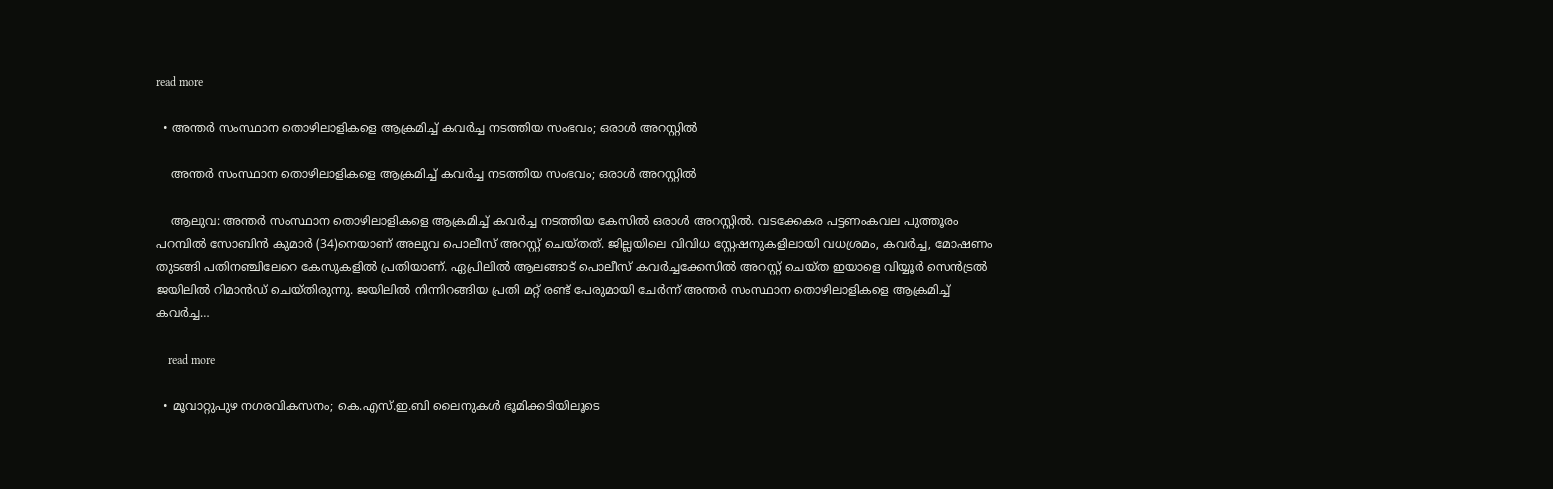read more

  • അന്തർ സംസ്ഥാന തൊഴിലാളികളെ ആക്രമിച്ച് കവർച്ച നടത്തിയ സംഭവം; ഒരാൾ അറസ്റ്റിൽ

    അന്തർ സംസ്ഥാന തൊഴിലാളികളെ ആക്രമിച്ച് കവർച്ച നടത്തിയ സംഭവം; ഒരാൾ അറസ്റ്റിൽ

    ആലുവ: അന്തർ സംസ്ഥാന തൊഴിലാളികളെ ആക്രമിച്ച് കവർച്ച നടത്തിയ കേസിൽ ഒരാൾ അറസ്റ്റിൽ. വടക്കേകര പട്ടണംകവല പുത്തൂരം പറമ്പിൽ സോബിൻ കുമാർ (34)നെയാണ് അലുവ പൊലീസ് അറസ്റ്റ് ചെയ്തത്. ജില്ലയിലെ വിവിധ സ്റ്റേഷനുകളിലായി വധശ്രമം, കവർച്ച, മോഷണം തുടങ്ങി പതിനഞ്ചിലേറെ കേസുകളിൽ പ്രതിയാണ്. ഏപ്രിലിൽ ആലങ്ങാട് പൊലീസ് കവർച്ചക്കേസിൽ അറസ്റ്റ് ചെയ്ത ഇയാളെ വിയ്യൂർ സെൻട്രൽ ജയിലിൽ റിമാൻഡ് ചെയ്തിരുന്നു. ജയിലിൽ നിന്നിറങ്ങിയ പ്രതി മറ്റ് രണ്ട് പേരുമായി ചേർന്ന് അന്തർ സംസ്ഥാന തൊഴിലാളികളെ ആക്രമിച്ച് കവർച്ച…

    read more

  • മൂവാറ്റുപുഴ നഗരവികസനം; കെ.എസ്.ഇ.ബി ലൈനുകൾ ഭൂമിക്കടിയിലൂടെ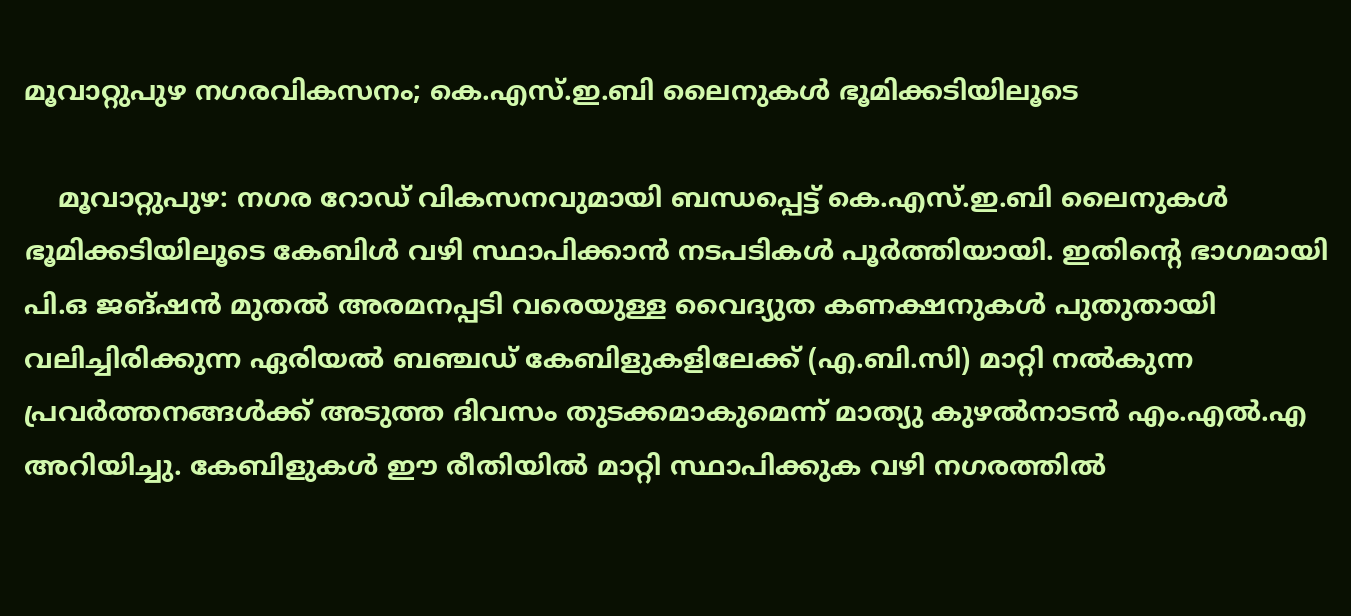മൂവാറ്റുപുഴ നഗരവികസനം; കെ.എസ്.ഇ.ബി ലൈനുകൾ ഭൂമിക്കടിയിലൂടെ

    മൂവാറ്റുപുഴ: നഗര റോഡ് വികസനവുമായി ബന്ധപ്പെട്ട് കെ.എസ്.ഇ.ബി ലൈനുകൾ ഭൂമിക്കടിയിലൂടെ കേബിൾ വഴി സ്ഥാപിക്കാൻ നടപടികൾ പൂർത്തിയായി. ഇതിന്‍റെ ഭാഗമായി പി.ഒ ജങ്ഷൻ മുതൽ അരമനപ്പടി വരെയുള്ള വൈദ്യുത കണക്ഷനുകൾ പുതുതായി വലിച്ചിരിക്കുന്ന ഏരിയൽ ബഞ്ചഡ് കേബിളുകളിലേക്ക് (എ.ബി.സി) മാറ്റി നൽകുന്ന പ്രവർത്തനങ്ങൾക്ക് അടുത്ത ദിവസം തുടക്കമാകുമെന്ന് മാത്യു കുഴൽനാടൻ എം.എൽ.എ അറിയിച്ചു. കേബിളുകൾ ഈ രീതിയിൽ മാറ്റി സ്ഥാപിക്കുക വഴി നഗരത്തിൽ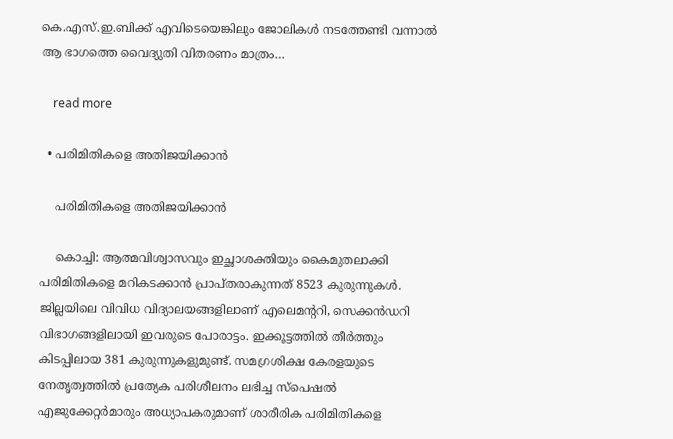കെ.എസ്.ഇ.ബിക്ക് എവിടെയെങ്കിലും ജോലികൾ നടത്തേണ്ടി വന്നാൽ ആ ഭാഗത്തെ വൈദ്യുതി വിതരണം മാത്രം…

    read more

  • പരിമിതികളെ അതിജയിക്കാൻ

    പരിമിതികളെ അതിജയിക്കാൻ

    കൊച്ചി: ആത്മവിശ്വാസവും ഇച്ഛാശക്തിയും കൈമുതലാക്കി പരിമിതികളെ മറികടക്കാൻ പ്രാപ്തരാകുന്നത് 8523 കുരുന്നുകൾ. ജില്ലയിലെ വിവിധ വിദ്യാലയങ്ങളിലാണ് എലെമന്‍ററി, സെക്കൻഡറി വിഭാഗങ്ങളിലായി ഇവരുടെ പോരാട്ടം. ഇക്കൂട്ടത്തിൽ തീർത്തും കിടപ്പിലായ 381 കുരുന്നുകളുമുണ്ട്. സമഗ്രശിക്ഷ കേരളയുടെ നേതൃത്വത്തിൽ പ്രത്യേക പരിശീലനം ലഭിച്ച സ്പെഷൽ എജുക്കേറ്റർമാരും അധ്യാപകരുമാണ് ശാരീരിക പരിമിതികളെ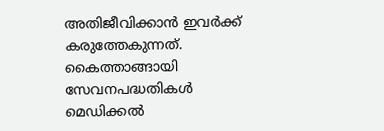അതിജീവിക്കാൻ ഇവർക്ക് കരുത്തേകുന്നത്. കൈത്താങ്ങായി സേവനപദ്ധതികൾ മെഡിക്കൽ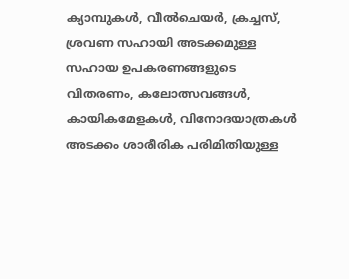ക്യാമ്പുകൾ, വീൽചെയർ, ക്രച്ചസ്, ശ്രവണ സഹായി അടക്കമുള്ള സഹായ ഉപകരണങ്ങളുടെ വിതരണം, കലോത്സവങ്ങൾ, കായികമേളകൾ, വിനോദയാത്രകൾ അടക്കം ശാരീരിക പരിമിതിയുള്ള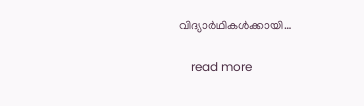വിദ്യാർഥികൾക്കായി…

    read more